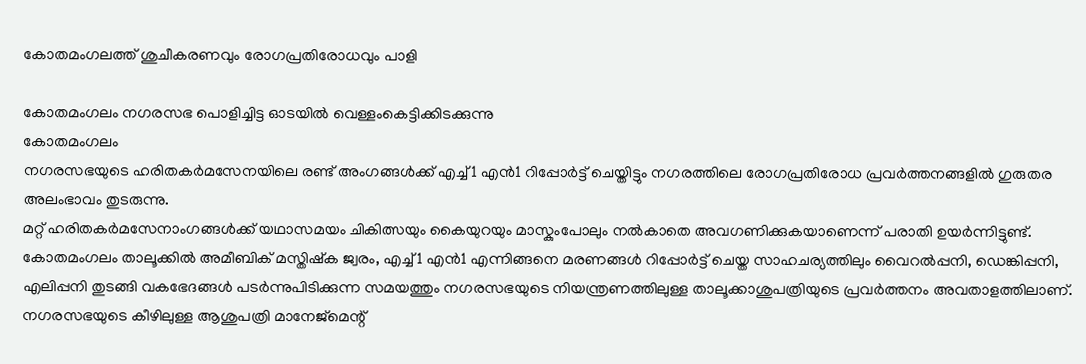കോതമംഗലത്ത് ശുചീകരണവും രോഗപ്രതിരോധവും പാളി

കോതമംഗലം നഗരസഭ പൊളിച്ചിട്ട ഓടയിൽ വെള്ളംകെട്ടിക്കിടക്കുന്നു
കോതമംഗലം
നഗരസഭയുടെ ഹരിതകർമസേനയിലെ രണ്ട് അംഗങ്ങൾക്ക് എച്ച്1 എൻ1 റിപ്പോർട്ട് ചെയ്തിട്ടും നഗരത്തിലെ രോഗപ്രതിരോധ പ്രവർത്തനങ്ങളിൽ ഗുരുതര അലംഭാവം തുടരുന്നു.
മറ്റ് ഹരിതകർമസേനാംഗങ്ങൾക്ക് യഥാസമയം ചികിത്സയും കൈയുറയും മാസ്കുംപോലും നൽകാതെ അവഗണിക്കുകയാണെന്ന് പരാതി ഉയർന്നിട്ടുണ്ട്.
കോതമംഗലം താലൂക്കിൽ അമീബിക് മസ്തിഷ്ക ജ്വരം, എച്ച്1 എൻ1 എന്നിങ്ങനെ മരണങ്ങൾ റിപ്പോർട്ട് ചെയ്ത സാഹചര്യത്തിലും വൈറൽപ്പനി, ഡെങ്കിപ്പനി, എലിപ്പനി തുടങ്ങി വകഭേദങ്ങൾ പടർന്നുപിടിക്കുന്ന സമയത്തും നഗരസഭയുടെ നിയന്ത്രണത്തിലുള്ള താലൂക്കാശുപത്രിയുടെ പ്രവർത്തനം അവതാളത്തിലാണ്. നഗരസഭയുടെ കീഴിലുള്ള ആശുപത്രി മാനേജ്മെന്റ്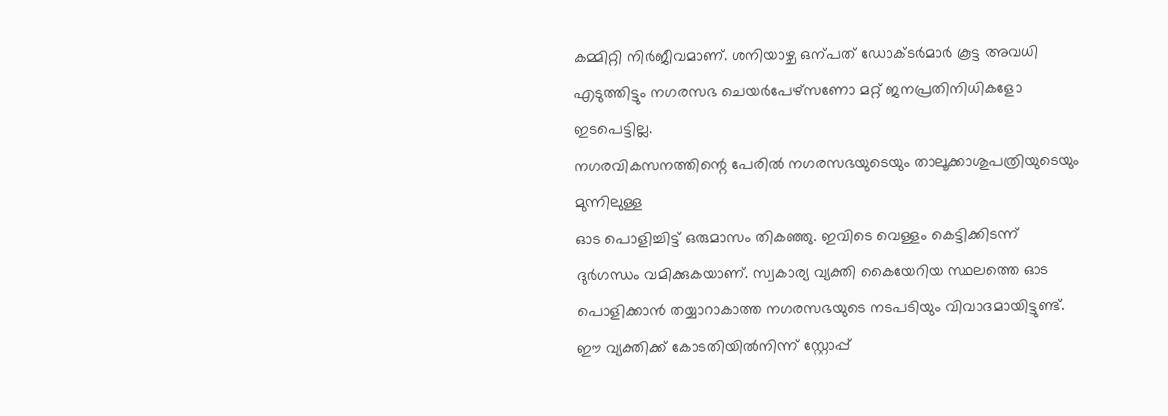കമ്മിറ്റി നിർജീവമാണ്. ശനിയാഴ്ച ഒന്പത് ഡോക്ടർമാർ കൂട്ട അവധി എടുത്തിട്ടും നഗരസഭ ചെയർപേഴ്സണോ മറ്റ് ജനപ്രതിനിധികളോ ഇടപെട്ടില്ല.
നഗരവികസനത്തിന്റെ പേരിൽ നഗരസഭയുടെയും താലൂക്കാശുപത്രിയുടെയും മുന്നിലുള്ള
ഓട പൊളിച്ചിട്ട് ഒരുമാസം തികഞ്ഞു. ഇവിടെ വെള്ളം കെട്ടിക്കിടന്ന് ദുർഗന്ധം വമിക്കുകയാണ്. സ്വകാര്യ വ്യക്തി കൈയേറിയ സ്ഥലത്തെ ഓട പൊളിക്കാൻ തയ്യാറാകാത്ത നഗരസഭയുടെ നടപടിയും വിവാദമായിട്ടുണ്ട്. ഈ വ്യക്തിക്ക് കോടതിയിൽനിന്ന് സ്റ്റോപ്പ്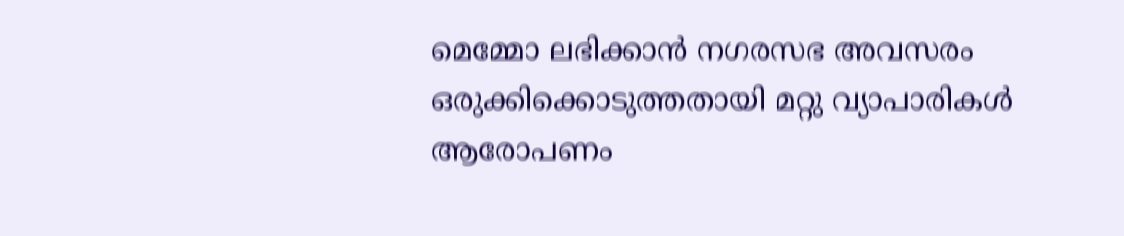മെമ്മോ ലഭിക്കാൻ നഗരസഭ അവസരം ഒരുക്കിക്കൊടുത്തതായി മറ്റു വ്യാപാരികൾ ആരോപണം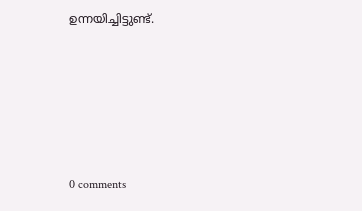ഉന്നയിച്ചിട്ടുണ്ട്.










0 comments